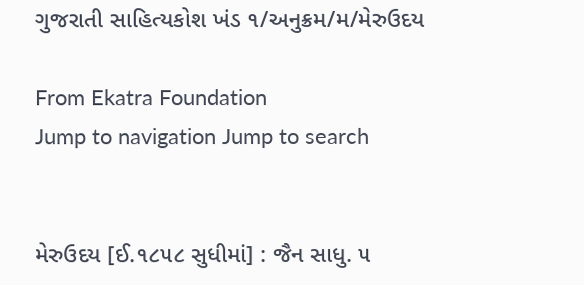ગુજરાતી સાહિત્યકોશ ખંડ ૧/અનુક્રમ/મ/મેરુઉદય

From Ekatra Foundation
Jump to navigation Jump to search


મેરુઉદય [ઈ.૧૮૫૮ સુધીમાં] : જૈન સાધુ. ૫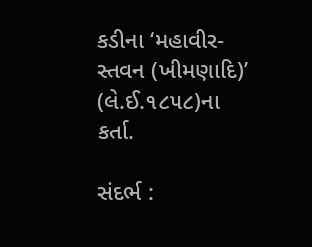કડીના ‘મહાવીર-સ્તવન (ખીમણાદિ)’ (લે.ઈ.૧૮૫૮)ના કર્તા.

સંદર્ભ :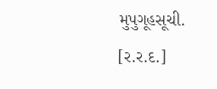મુપુગૂહસૂચી.
[ર.ર.દ.]